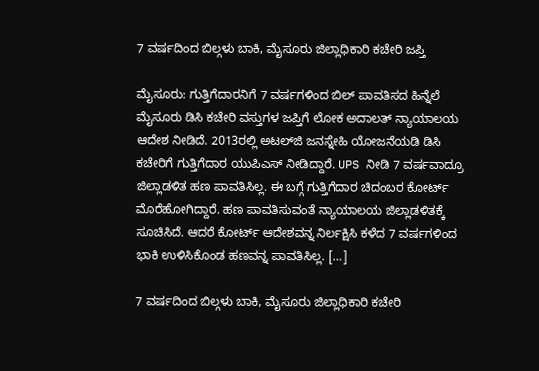7 ವರ್ಷದಿಂದ ಬಿಲ್ಗಳು ಬಾಕಿ, ಮೈಸೂರು ಜಿಲ್ಲಾಧಿಕಾರಿ ಕಚೇರಿ ಜಪ್ತಿ

ಮೈಸೂರು: ಗುತ್ತಿಗೆದಾರನಿಗೆ 7 ವರ್ಷಗಳಿಂದ ಬಿಲ್ ಪಾವತಿಸದ ಹಿನ್ನೆಲೆ ಮೈಸೂರು ಡಿಸಿ ಕಚೇರಿ ವಸ್ತುಗಳ ಜಪ್ತಿಗೆ ಲೋಕ ಅದಾಲತ್‌ ನ್ಯಾಯಾಲಯ ಆದೇಶ ನೀಡಿದೆ. 2013ರಲ್ಲಿ ಅಟಲ್‌ಜಿ ಜನಸ್ನೇಹಿ ಯೋಜನೆಯಡಿ ಡಿಸಿ ಕಚೇರಿಗೆ ಗುತ್ತಿಗೆದಾರ ಯುಪಿಎಸ್‌ ನೀಡಿದ್ದಾರೆ. UPS ನೀಡಿ 7 ವರ್ಷವಾದ್ರೂ ಜಿಲ್ಲಾಡಳಿತ ಹಣ ಪಾವತಿಸಿಲ್ಲ. ಈ ಬಗ್ಗೆ ಗುತ್ತಿಗೆದಾರ ಚಿದಂಬರ ಕೋರ್ಟ್ ಮೊರೆಹೋಗಿದ್ದಾರೆ. ಹಣ ಪಾವತಿಸುವಂತೆ ನ್ಯಾಯಾಲಯ ಜಿಲ್ಲಾಡಳಿತಕ್ಕೆ ಸೂಚಿಸಿದೆ. ಆದರೆ ಕೋರ್ಟ್‌ ಆದೇಶವನ್ನ ನಿರ್ಲಕ್ಷಿಸಿ ಕಳೆದ 7 ವರ್ಷಗಳಿಂದ ಭಾಕಿ ಉಳಿಸಿಕೊಂಡ ಹಣವನ್ನ ಪಾವತಿಸಿಲ್ಲ. […]

7 ವರ್ಷದಿಂದ ಬಿಲ್ಗಳು ಬಾಕಿ, ಮೈಸೂರು ಜಿಲ್ಲಾಧಿಕಾರಿ ಕಚೇರಿ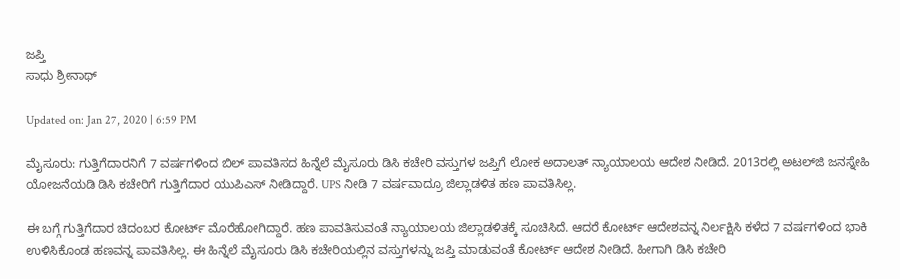ಜಪ್ತಿ
ಸಾಧು ಶ್ರೀನಾಥ್

Updated on: Jan 27, 2020 | 6:59 PM

ಮೈಸೂರು: ಗುತ್ತಿಗೆದಾರನಿಗೆ 7 ವರ್ಷಗಳಿಂದ ಬಿಲ್ ಪಾವತಿಸದ ಹಿನ್ನೆಲೆ ಮೈಸೂರು ಡಿಸಿ ಕಚೇರಿ ವಸ್ತುಗಳ ಜಪ್ತಿಗೆ ಲೋಕ ಅದಾಲತ್‌ ನ್ಯಾಯಾಲಯ ಆದೇಶ ನೀಡಿದೆ. 2013ರಲ್ಲಿ ಅಟಲ್‌ಜಿ ಜನಸ್ನೇಹಿ ಯೋಜನೆಯಡಿ ಡಿಸಿ ಕಚೇರಿಗೆ ಗುತ್ತಿಗೆದಾರ ಯುಪಿಎಸ್‌ ನೀಡಿದ್ದಾರೆ. UPS ನೀಡಿ 7 ವರ್ಷವಾದ್ರೂ ಜಿಲ್ಲಾಡಳಿತ ಹಣ ಪಾವತಿಸಿಲ್ಲ.

ಈ ಬಗ್ಗೆ ಗುತ್ತಿಗೆದಾರ ಚಿದಂಬರ ಕೋರ್ಟ್ ಮೊರೆಹೋಗಿದ್ದಾರೆ. ಹಣ ಪಾವತಿಸುವಂತೆ ನ್ಯಾಯಾಲಯ ಜಿಲ್ಲಾಡಳಿತಕ್ಕೆ ಸೂಚಿಸಿದೆ. ಆದರೆ ಕೋರ್ಟ್‌ ಆದೇಶವನ್ನ ನಿರ್ಲಕ್ಷಿಸಿ ಕಳೆದ 7 ವರ್ಷಗಳಿಂದ ಭಾಕಿ ಉಳಿಸಿಕೊಂಡ ಹಣವನ್ನ ಪಾವತಿಸಿಲ್ಲ. ಈ ಹಿನ್ನೆಲೆ ಮೈಸೂರು ಡಿಸಿ ಕಚೇರಿಯಲ್ಲಿನ ವಸ್ತುಗಳನ್ನು ಜಪ್ತಿ ಮಾಡುವಂತೆ ಕೋರ್ಟ್ ಆದೇಶ ನೀಡಿದೆ. ಹೀಗಾಗಿ ಡಿಸಿ ಕಚೇರಿ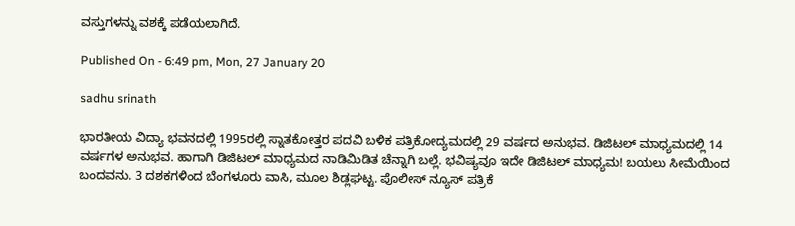ವಸ್ತುಗಳನ್ನು ವಶಕ್ಕೆ ಪಡೆಯಲಾಗಿದೆ.

Published On - 6:49 pm, Mon, 27 January 20

sadhu srinath

ಭಾರತೀಯ ವಿದ್ಯಾ ಭವನದಲ್ಲಿ 1995ರಲ್ಲಿ ಸ್ನಾತಕೋತ್ತರ ಪದವಿ ಬಳಿಕ ಪತ್ರಿಕೋದ್ಯಮದಲ್ಲಿ 29 ವರ್ಷದ ಅನುಭವ. ಡಿಜಿಟಲ್ ಮಾಧ್ಯಮದಲ್ಲಿ 14 ವರ್ಷಗಳ ಅನುಭವ. ಹಾಗಾಗಿ ಡಿಜಿಟಲ್ ಮಾಧ್ಯಮದ ನಾಡಿಮಿಡಿತ ಚೆನ್ನಾಗಿ ಬಲ್ಲೆ. ಭವಿಷ್ಯವೂ ಇದೇ ಡಿಜಿಟಲ್ ಮಾಧ್ಯಮ! ಬಯಲು ಸೀಮೆಯಿಂದ ಬಂದವನು. 3 ದಶಕಗಳಿಂದ ಬೆಂಗಳೂರು ವಾಸಿ, ಮೂಲ ಶಿಡ್ಲಘಟ್ಟ. ಪೊಲೀಸ್ ನ್ಯೂಸ್ ಪತ್ರಿಕೆ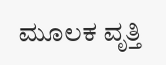ಮೂಲಕ ವೃತ್ತಿ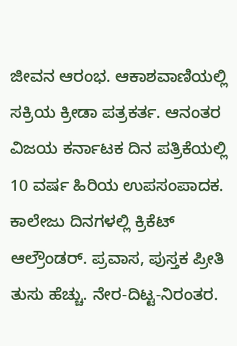ಜೀವನ ಆರಂಭ. ಆಕಾಶವಾಣಿಯಲ್ಲಿ ಸಕ್ರಿಯ ಕ್ರೀಡಾ ಪತ್ರಕರ್ತ. ಆನಂತರ ವಿಜಯ ಕರ್ನಾಟಕ ದಿನ ಪತ್ರಿಕೆಯಲ್ಲಿ 10 ವರ್ಷ ಹಿರಿಯ ಉಪಸಂಪಾದಕ. ಕಾಲೇಜು ದಿನಗಳಲ್ಲಿ ಕ್ರಿಕೆಟ್ ಆಲ್ರೌಂಡರ್. ಪ್ರವಾಸ, ಪುಸ್ತಕ ಪ್ರೀತಿ ತುಸು ಹೆಚ್ಚು. ನೇರ-ದಿಟ್ಟ-ನಿರಂತರ.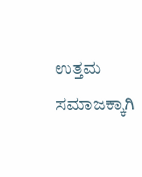ಉತ್ತಮ ಸಮಾಜಕ್ಕಾಗಿ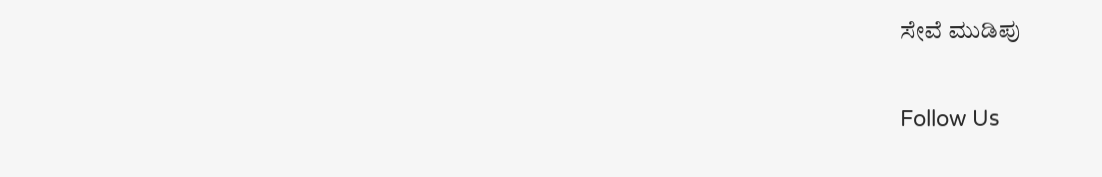ಸೇವೆ ಮುಡಿಪು

Follow Us